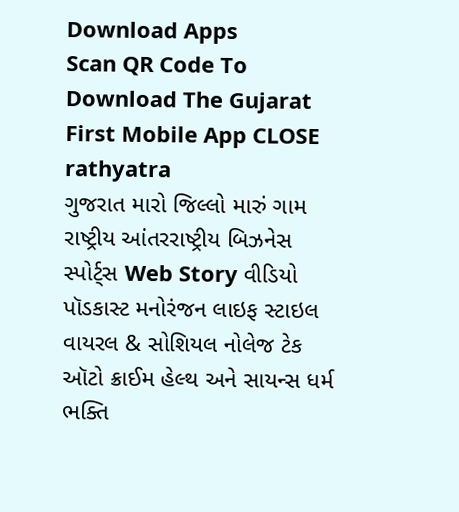Download Apps
Scan QR Code To Download The Gujarat First Mobile App CLOSE
rathyatra
ગુજરાત મારો જિલ્લો મારું ગામ રાષ્ટ્રીય આંતરરાષ્ટ્રીય બિઝનેસ સ્પોર્ટ્સ Web Story વીડિયો પૉડકાસ્ટ મનોરંજન લાઇફ સ્ટાઇલ વાયરલ & સોશિયલ નોલેજ ટેક ઑટો ક્રાઈમ હેલ્થ અને સાયન્સ ધર્મ ભક્તિ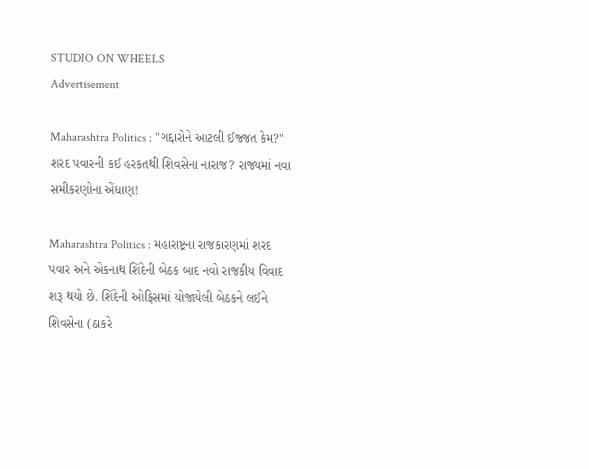STUDIO ON WHEELS
Advertisement

Maharashtra Politics : "ગદ્દારોને આટલી ઈજ્જત કેમ?" શરદ પવારની કઈ હરકતથી શિવસેના નારાજ? રાજ્યમાં નવા સમીકરણોના એંધાણ!

Maharashtra Politics : મહારાષ્ટ્રના રાજકારણમાં શરદ પવાર અને એકનાથ શિંદેની બેઠક બાદ નવો રાજકીય વિવાદ શરૂ થયો છે. શિંદેની ઓફિસમાં યોજાયેલી બેઠકને લઈને શિવસેના (ઠાકરે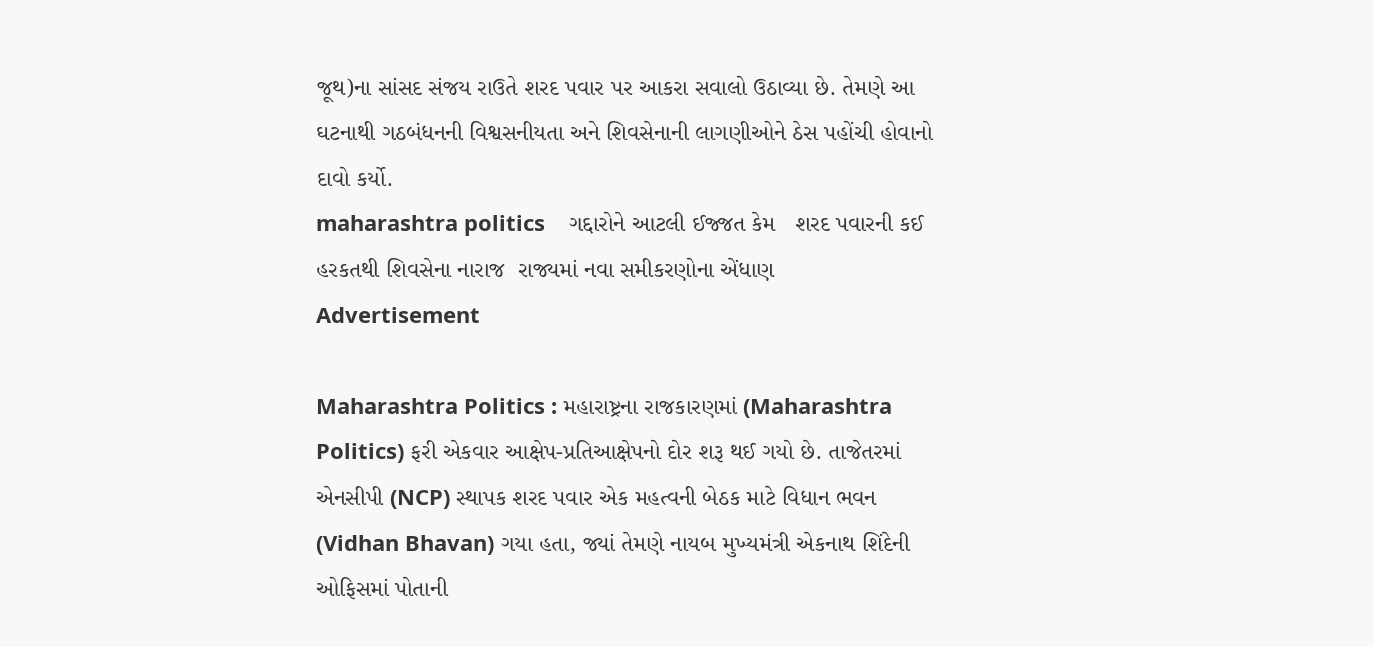જૂથ)ના સાંસદ સંજય રાઉતે શરદ પવાર પર આકરા સવાલો ઉઠાવ્યા છે. તેમણે આ ઘટનાથી ગઠબંધનની વિશ્વસનીયતા અને શિવસેનાની લાગણીઓને ઠેસ પહોંચી હોવાનો દાવો કર્યો.
maharashtra politics    ગદ્દારોને આટલી ઈજ્જત કેમ   શરદ પવારની કઈ હરકતથી શિવસેના નારાજ  રાજ્યમાં નવા સમીકરણોના એંધાણ
Advertisement

Maharashtra Politics : મહારાષ્ટ્રના રાજકારણમાં (Maharashtra Politics) ફરી એકવાર આક્ષેપ-પ્રતિઆક્ષેપનો દોર શરૂ થઈ ગયો છે. તાજેતરમાં એનસીપી (NCP) સ્થાપક શરદ પવાર એક મહત્વની બેઠક માટે વિધાન ભવન (Vidhan Bhavan) ગયા હતા, જ્યાં તેમણે નાયબ મુખ્યમંત્રી એકનાથ શિંદેની ઓફિસમાં પોતાની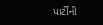પાર્ટીની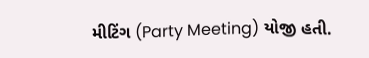મીટિંગ (Party Meeting) યોજી હતી.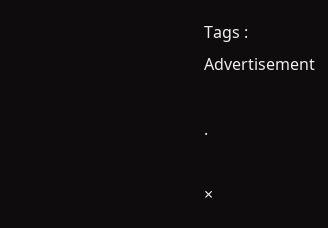Tags :
Advertisement

.

×